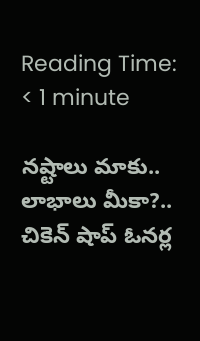Reading Time: < 1 minute

నష్టాలు మాకు.. లాభాలు మీకా?.. చికెన్ షాప్ ఓనర్ల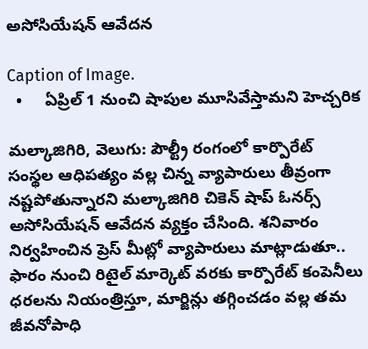అసోసియేషన్ ఆవేదన

Caption of Image.
  •     ఏప్రిల్ 1 నుంచి షాపుల మూసివేస్తామని హెచ్చరిక

మల్కాజిగిరి, వెలుగు: పౌల్ట్రీ రంగంలో కార్పొరేట్ సంస్థల ఆధిపత్యం వల్ల చిన్న వ్యాపారులు తీవ్రంగా నష్టపోతున్నారని మల్కాజిగిరి చికెన్ షాప్ ఓనర్స్ అసోసియేషన్ ఆవేదన వ్యక్తం చేసింది. శనివారం నిర్వహించిన ప్రెస్ మీట్లో వ్యాపారులు మాట్లాడుతూ.. ఫారం నుంచి రిటైల్ మార్కెట్ వరకు కార్పొరేట్ కంపెనీలు ధరలను నియంత్రిస్తూ, మార్జిన్లు తగ్గించడం వల్ల తమ జీవనోపాధి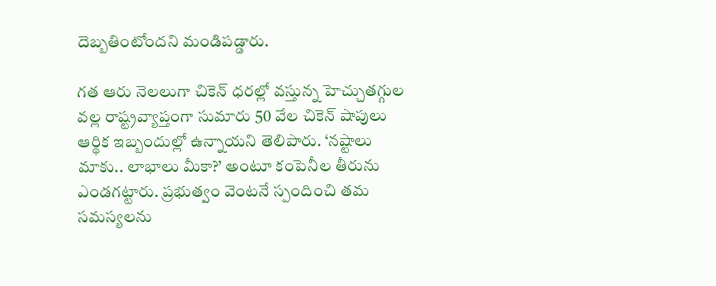దెబ్బతింటోందని మండిపడ్డారు.

గత ఆరు నెలలుగా చికెన్ ధరల్లో వస్తున్న హెచ్చుతగ్గుల వల్ల రాష్ట్రవ్యాప్తంగా సుమారు 50 వేల చికెన్ షాపులు ఆర్థిక ఇబ్బందుల్లో ఉన్నాయని తెలిపారు. ‘నష్టాలు మాకు.. లాభాలు మీకా?’ అంటూ కంపెనీల తీరును ఎండగట్టారు. ప్రభుత్వం వెంటనే స్పందించి తమ సమస్యలను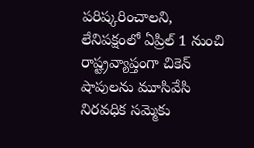పరిష్కరించాలని, లేనిపక్షంలో ఏప్రిల్ 1 నుంచి రాష్ట్రవ్యాప్తంగా చికెన్ షాపులను మూసివేసి నిరవధిక సమ్మెకు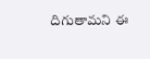దిగుతామని ఈ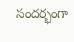సందర్భంగా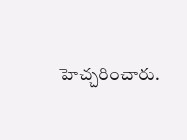హెచ్చరించారు.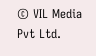© VIL Media Pvt Ltd.